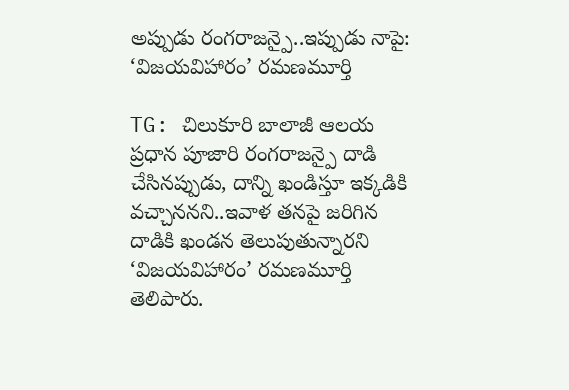అప్పుడు రంగరాజన్పై..ఇప్పుడు నాపై: ‘విజయవిహారం’ రమణమూర్తి

TG: చిలుకూరి బాలాజీ ఆలయ ప్రధాన పూజారి రంగరాజన్పై దాడి చేసినప్పుడు, దాన్ని ఖండిస్తూ ఇక్కడికి వచ్చాననని..ఇవాళ తనపై జరిగిన దాడికి ఖండన తెలుపుతున్నారని ‘విజయవిహారం’ రమణమూర్తి తెలిపారు.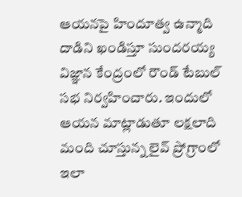ఆయనపై హిందూత్వ ఉన్మాది దాడిని ఖండిస్తూ సుందరయ్య విజ్ఞాన కేంద్రంలో రౌండ్ టేబుల్ సభ నిర్వహించారు. ఇందులో ఆయన మాట్లాడుతూ లక్షలాది మంది చూస్తున్న లైవ్ ప్రోగ్రాంలో ఇలా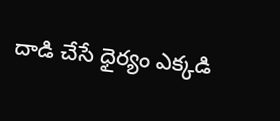దాడి చేసే ధైర్యం ఎక్కడి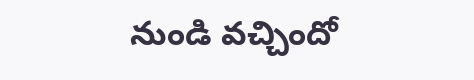నుండి వచ్చిందో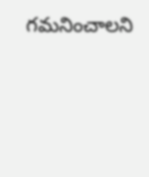గమనించాలని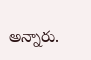అన్నారు.